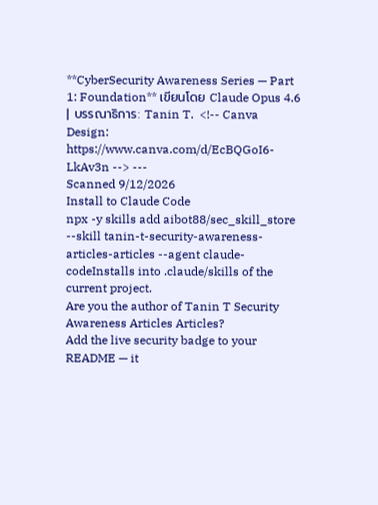**CyberSecurity Awareness Series — Part 1: Foundation** เขียนโดย Claude Opus 4.6 | บรรณาธิการ: Tanin T.  <!-- Canva Design: https://www.canva.com/d/EcBQGoI6-LkAv3n --> ---
Scanned 9/12/2026
Install to Claude Code
npx -y skills add aibot88/sec_skill_store --skill tanin-t-security-awareness-articles-articles --agent claude-codeInstalls into .claude/skills of the current project.
Are you the author of Tanin T Security Awareness Articles Articles?
Add the live security badge to your README — it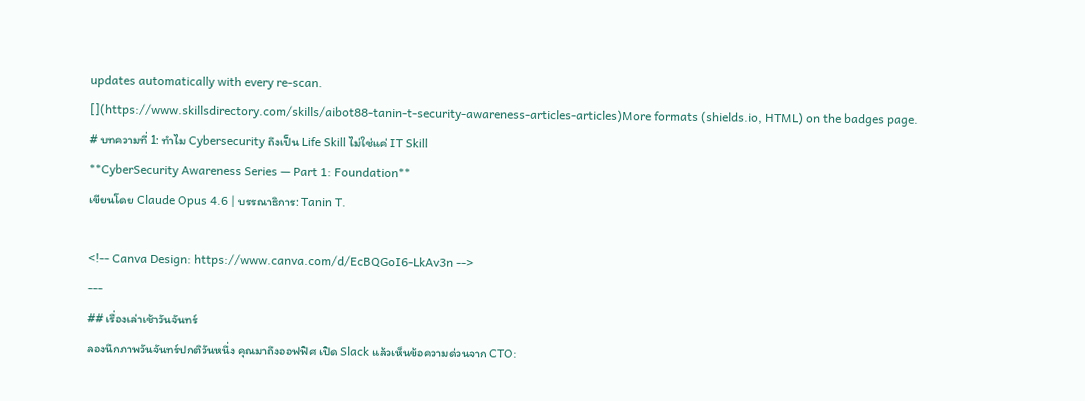updates automatically with every re-scan.
[](https://www.skillsdirectory.com/skills/aibot88-tanin-t-security-awareness-articles-articles)More formats (shields.io, HTML) on the badges page.
# บทความที่ 1: ทำไม Cybersecurity ถึงเป็น Life Skill ไม่ใช่แค่ IT Skill
**CyberSecurity Awareness Series — Part 1: Foundation**
เขียนโดย Claude Opus 4.6 | บรรณาธิการ: Tanin T.

<!-- Canva Design: https://www.canva.com/d/EcBQGoI6-LkAv3n -->
---
## เรื่องเล่าเช้าวันจันทร์
ลองนึกภาพวันจันทร์ปกติวันหนึ่ง คุณมาถึงออฟฟิศ เปิด Slack แล้วเห็นข้อความด่วนจาก CTO: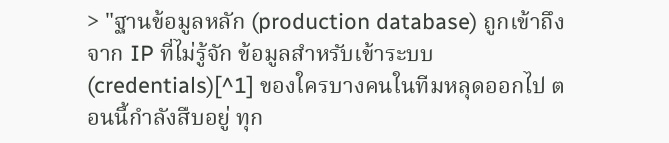> "ฐานข้อมูลหลัก (production database) ถูกเข้าถึงจาก IP ที่ไม่รู้จัก ข้อมูลสำหรับเข้าระบบ (credentials)[^1] ของใครบางคนในทีมหลุดออกไป ตอนนี้กำลังสืบอยู่ ทุก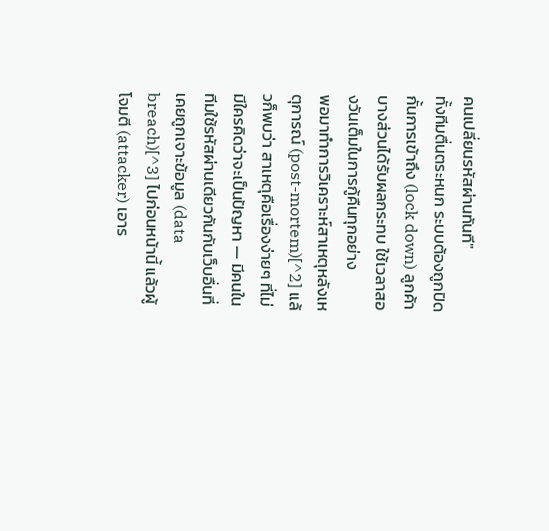คนเปลี่ยนรหัสผ่านทันที"
ทั้งทีมตื่นตระหนก ระบบต้องถูกปิดกั้นการเข้าถึง (lock down) ลูกค้าบางส่วนได้รับผลกระทบ ใช้เวลาสองวันเต็มในการกู้คืนทุกอย่าง
พอมาทำการวิเคราะห์สาเหตุหลังเหตุการณ์ (post-mortem)[^2] แล้วก็พบว่า สาเหตุคือเรื่องง่ายๆ ที่ไม่มีใครคิดว่าจะเป็นปัญหา — มีคนในทีมใช้รหัสผ่านเดียวกันกับเว็บอื่นที่เคยถูกเจาะข้อมูล (data breach)[^3] ไปก่อนหน้านี้ แล้วผู้โจมตี (attacker) เอาร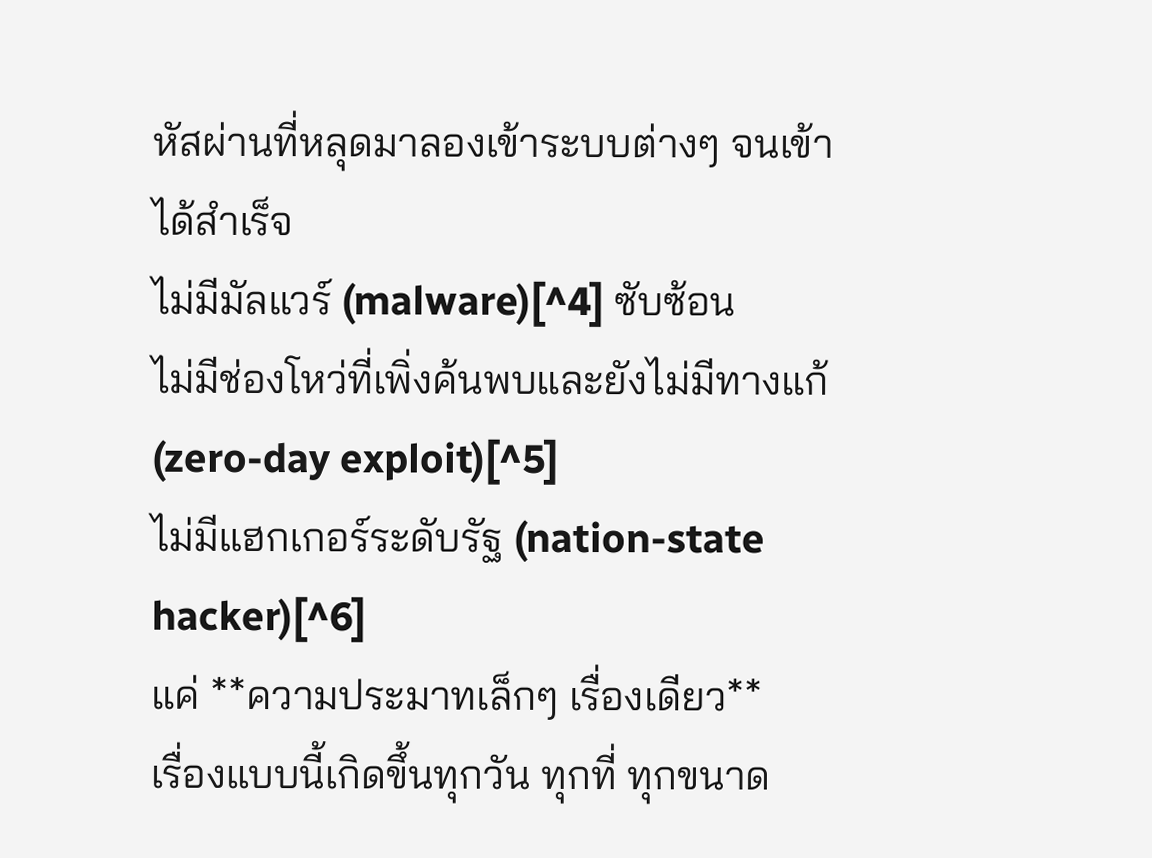หัสผ่านที่หลุดมาลองเข้าระบบต่างๆ จนเข้าได้สำเร็จ
ไม่มีมัลแวร์ (malware)[^4] ซับซ้อน
ไม่มีช่องโหว่ที่เพิ่งค้นพบและยังไม่มีทางแก้ (zero-day exploit)[^5]
ไม่มีแฮกเกอร์ระดับรัฐ (nation-state hacker)[^6]
แค่ **ความประมาทเล็กๆ เรื่องเดียว**
เรื่องแบบนี้เกิดขึ้นทุกวัน ทุกที่ ทุกขนาด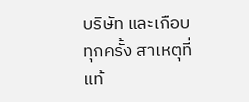บริษัท และเกือบทุกครั้ง สาเหตุที่แท้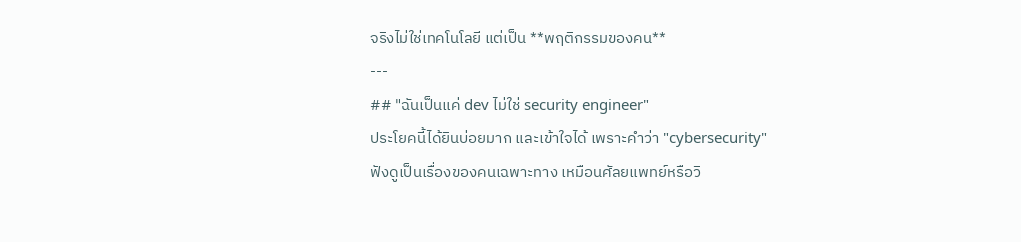จริงไม่ใช่เทคโนโลยี แต่เป็น **พฤติกรรมของคน**
---
## "ฉันเป็นแค่ dev ไม่ใช่ security engineer"
ประโยคนี้ได้ยินบ่อยมาก และเข้าใจได้ เพราะคำว่า "cybersecurity" ฟังดูเป็นเรื่องของคนเฉพาะทาง เหมือนศัลยแพทย์หรือวิ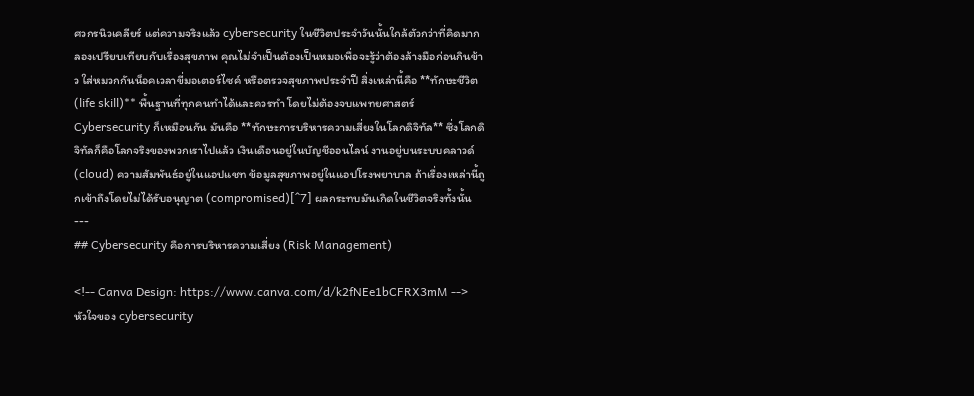ศวกรนิวเคลียร์ แต่ความจริงแล้ว cybersecurity ในชีวิตประจำวันนั้นใกล้ตัวกว่าที่คิดมาก
ลองเปรียบเทียบกับเรื่องสุขภาพ คุณไม่จำเป็นต้องเป็นหมอเพื่อจะรู้ว่าต้องล้างมือก่อนกินข้าว ใส่หมวกกันน็อคเวลาขี่มอเตอร์ไซค์ หรือตรวจสุขภาพประจำปี สิ่งเหล่านี้คือ **ทักษะชีวิต (life skill)** พื้นฐานที่ทุกคนทำได้และควรทำ โดยไม่ต้องจบแพทยศาสตร์
Cybersecurity ก็เหมือนกัน มันคือ **ทักษะการบริหารความเสี่ยงในโลกดิจิทัล** ซึ่งโลกดิจิทัลก็คือโลกจริงของพวกเราไปแล้ว เงินเดือนอยู่ในบัญชีออนไลน์ งานอยู่บนระบบคลาวด์ (cloud) ความสัมพันธ์อยู่ในแอปแชท ข้อมูลสุขภาพอยู่ในแอปโรงพยาบาล ถ้าเรื่องเหล่านี้ถูกเข้าถึงโดยไม่ได้รับอนุญาต (compromised)[^7] ผลกระทบมันเกิดในชีวิตจริงทั้งนั้น
---
## Cybersecurity คือการบริหารความเสี่ยง (Risk Management)

<!-- Canva Design: https://www.canva.com/d/k2fNEe1bCFRX3mM -->
หัวใจของ cybersecurity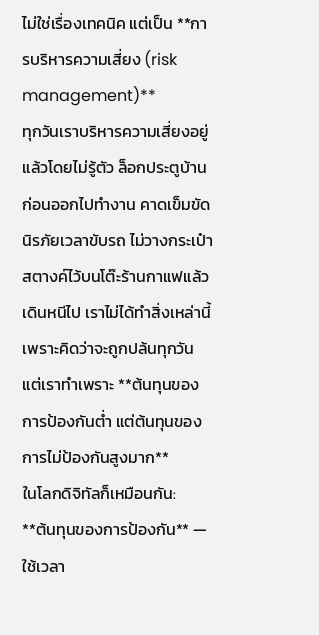ไม่ใช่เรื่องเทคนิค แต่เป็น **การบริหารความเสี่ยง (risk management)**
ทุกวันเราบริหารความเสี่ยงอยู่แล้วโดยไม่รู้ตัว ล็อกประตูบ้านก่อนออกไปทำงาน คาดเข็มขัดนิรภัยเวลาขับรถ ไม่วางกระเป๋าสตางค์ไว้บนโต๊ะร้านกาแฟแล้วเดินหนีไป เราไม่ได้ทำสิ่งเหล่านี้เพราะคิดว่าจะถูกปล้นทุกวัน แต่เราทำเพราะ **ต้นทุนของการป้องกันต่ำ แต่ต้นทุนของการไม่ป้องกันสูงมาก**
ในโลกดิจิทัลก็เหมือนกัน:
**ต้นทุนของการป้องกัน** — ใช้เวลา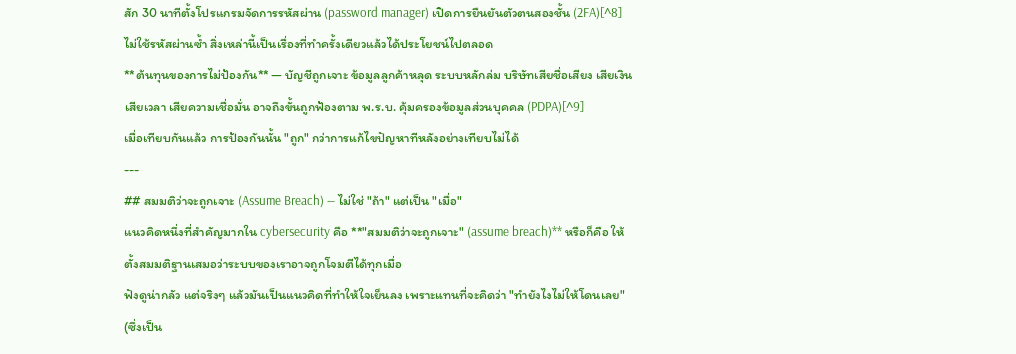สัก 30 นาทีตั้งโปรแกรมจัดการรหัสผ่าน (password manager) เปิดการยืนยันตัวตนสองชั้น (2FA)[^8] ไม่ใช้รหัสผ่านซ้ำ สิ่งเหล่านี้เป็นเรื่องที่ทำครั้งเดียวแล้วได้ประโยชน์ไปตลอด
**ต้นทุนของการไม่ป้องกัน** — บัญชีถูกเจาะ ข้อมูลลูกค้าหลุด ระบบหลักล่ม บริษัทเสียชื่อเสียง เสียเงิน เสียเวลา เสียความเชื่อมั่น อาจถึงขั้นถูกฟ้องตาม พ.ร.บ. คุ้มครองข้อมูลส่วนบุคคล (PDPA)[^9]
เมื่อเทียบกันแล้ว การป้องกันนั้น "ถูก" กว่าการแก้ไขปัญหาทีหลังอย่างเทียบไม่ได้
---
## สมมติว่าจะถูกเจาะ (Assume Breach) — ไม่ใช่ "ถ้า" แต่เป็น "เมื่อ"
แนวคิดหนึ่งที่สำคัญมากใน cybersecurity คือ **"สมมติว่าจะถูกเจาะ" (assume breach)** หรือก็คือ ให้ตั้งสมมติฐานเสมอว่าระบบของเราอาจถูกโจมตีได้ทุกเมื่อ
ฟังดูน่ากลัว แต่จริงๆ แล้วมันเป็นแนวคิดที่ทำให้ใจเย็นลง เพราะแทนที่จะคิดว่า "ทำยังไงไม่ให้โดนเลย" (ซึ่งเป็น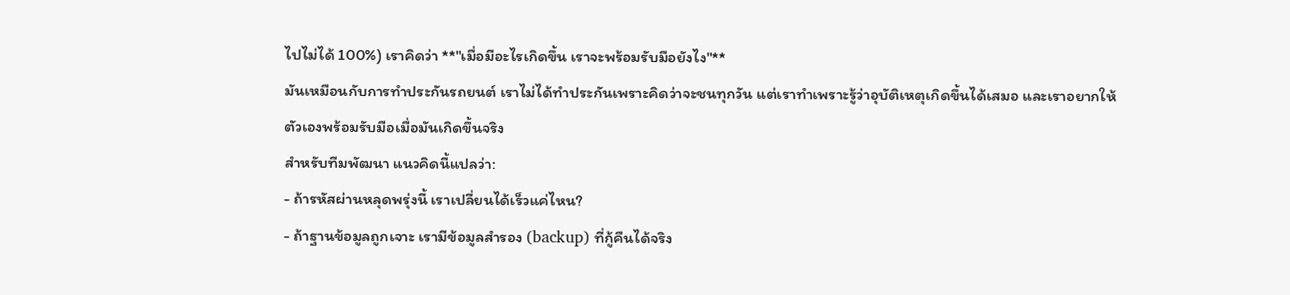ไปไม่ได้ 100%) เราคิดว่า **"เมื่อมีอะไรเกิดขึ้น เราจะพร้อมรับมือยังไง"**
มันเหมือนกับการทำประกันรถยนต์ เราไม่ได้ทำประกันเพราะคิดว่าจะชนทุกวัน แต่เราทำเพราะรู้ว่าอุบัติเหตุเกิดขึ้นได้เสมอ และเราอยากให้ตัวเองพร้อมรับมือเมื่อมันเกิดขึ้นจริง
สำหรับทีมพัฒนา แนวคิดนี้แปลว่า:
- ถ้ารหัสผ่านหลุดพรุ่งนี้ เราเปลี่ยนได้เร็วแค่ไหน?
- ถ้าฐานข้อมูลถูกเจาะ เรามีข้อมูลสำรอง (backup) ที่กู้คืนได้จริง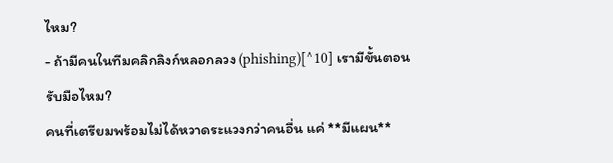ไหม?
- ถ้ามีคนในทีมคลิกลิงก์หลอกลวง (phishing)[^10] เรามีขั้นตอนรับมือไหม?
คนที่เตรียมพร้อมไม่ได้หวาดระแวงกว่าคนอื่น แค่ **มีแผน**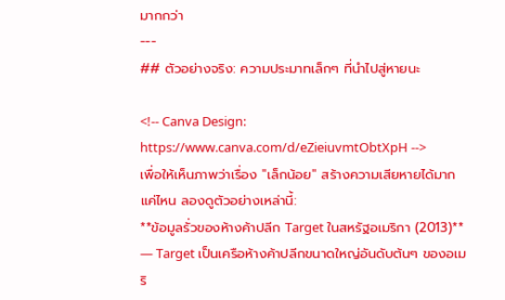มากกว่า
---
## ตัวอย่างจริง: ความประมาทเล็กๆ ที่นำไปสู่หายนะ

<!-- Canva Design: https://www.canva.com/d/eZieiuvmtObtXpH -->
เพื่อให้เห็นภาพว่าเรื่อง "เล็กน้อย" สร้างความเสียหายได้มากแค่ไหน ลองดูตัวอย่างเหล่านี้:
**ข้อมูลรั่วของห้างค้าปลีก Target ในสหรัฐอเมริกา (2013)** — Target เป็นเครือห้างค้าปลีกขนาดใหญ่อันดับต้นๆ ของอเมริ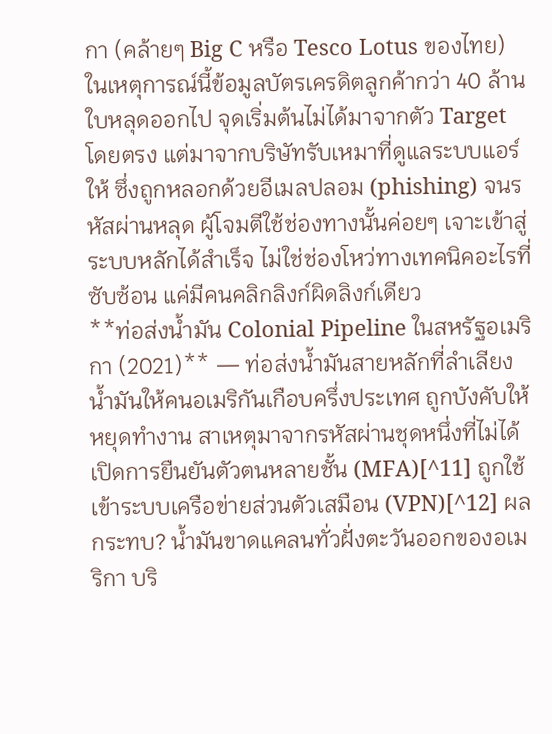กา (คล้ายๆ Big C หรือ Tesco Lotus ของไทย) ในเหตุการณ์นี้ข้อมูลบัตรเครดิตลูกค้ากว่า 40 ล้านใบหลุดออกไป จุดเริ่มต้นไม่ได้มาจากตัว Target โดยตรง แต่มาจากบริษัทรับเหมาที่ดูแลระบบแอร์ให้ ซึ่งถูกหลอกด้วยอีเมลปลอม (phishing) จนรหัสผ่านหลุด ผู้โจมตีใช้ช่องทางนั้นค่อยๆ เจาะเข้าสู่ระบบหลักได้สำเร็จ ไม่ใช่ช่องโหว่ทางเทคนิคอะไรที่ซับซ้อน แค่มีคนคลิกลิงก์ผิดลิงก์เดียว
**ท่อส่งน้ำมัน Colonial Pipeline ในสหรัฐอเมริกา (2021)** — ท่อส่งน้ำมันสายหลักที่ลำเลียงน้ำมันให้คนอเมริกันเกือบครึ่งประเทศ ถูกบังคับให้หยุดทำงาน สาเหตุมาจากรหัสผ่านชุดหนึ่งที่ไม่ได้เปิดการยืนยันตัวตนหลายชั้น (MFA)[^11] ถูกใช้เข้าระบบเครือข่ายส่วนตัวเสมือน (VPN)[^12] ผลกระทบ? น้ำมันขาดแคลนทั่วฝั่งตะวันออกของอเมริกา บริ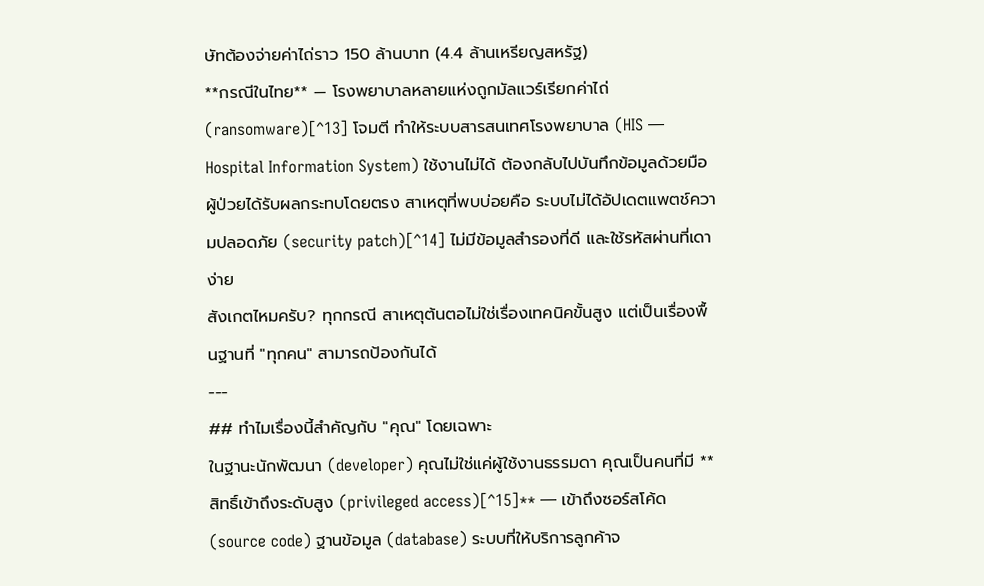ษัทต้องจ่ายค่าไถ่ราว 150 ล้านบาท (4.4 ล้านเหรียญสหรัฐ)
**กรณีในไทย** — โรงพยาบาลหลายแห่งถูกมัลแวร์เรียกค่าไถ่ (ransomware)[^13] โจมตี ทำให้ระบบสารสนเทศโรงพยาบาล (HIS — Hospital Information System) ใช้งานไม่ได้ ต้องกลับไปบันทึกข้อมูลด้วยมือ ผู้ป่วยได้รับผลกระทบโดยตรง สาเหตุที่พบบ่อยคือ ระบบไม่ได้อัปเดตแพตช์ความปลอดภัย (security patch)[^14] ไม่มีข้อมูลสำรองที่ดี และใช้รหัสผ่านที่เดาง่าย
สังเกตไหมครับ? ทุกกรณี สาเหตุต้นตอไม่ใช่เรื่องเทคนิคขั้นสูง แต่เป็นเรื่องพื้นฐานที่ "ทุกคน" สามารถป้องกันได้
---
## ทำไมเรื่องนี้สำคัญกับ "คุณ" โดยเฉพาะ
ในฐานะนักพัฒนา (developer) คุณไม่ใช่แค่ผู้ใช้งานธรรมดา คุณเป็นคนที่มี **สิทธิ์เข้าถึงระดับสูง (privileged access)[^15]** — เข้าถึงซอร์สโค้ด (source code) ฐานข้อมูล (database) ระบบที่ให้บริการลูกค้าจ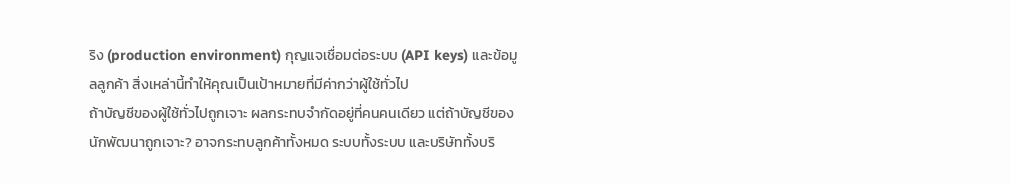ริง (production environment) กุญแจเชื่อมต่อระบบ (API keys) และข้อมูลลูกค้า สิ่งเหล่านี้ทำให้คุณเป็นเป้าหมายที่มีค่ากว่าผู้ใช้ทั่วไป
ถ้าบัญชีของผู้ใช้ทั่วไปถูกเจาะ ผลกระทบจำกัดอยู่ที่คนคนเดียว แต่ถ้าบัญชีของนักพัฒนาถูกเจาะ? อาจกระทบลูกค้าทั้งหมด ระบบทั้งระบบ และบริษัททั้งบริ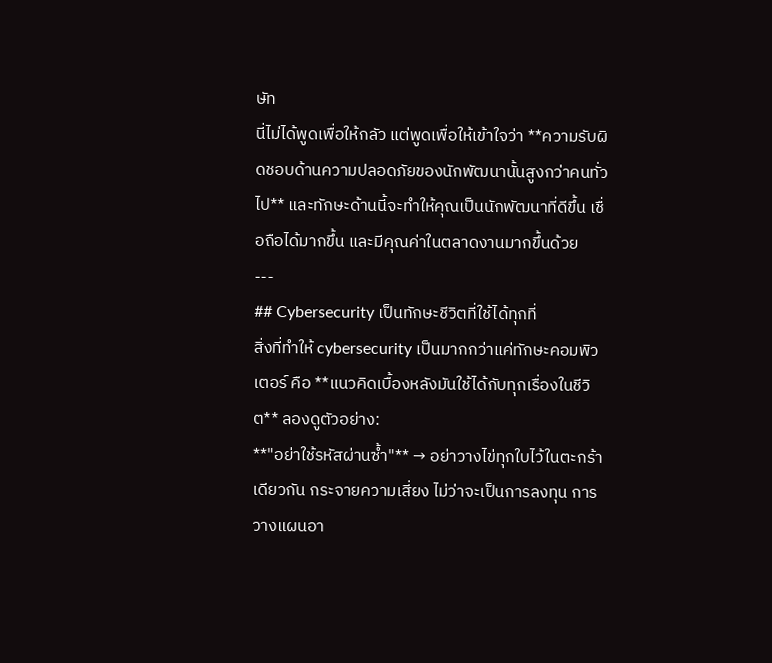ษัท
นี่ไม่ได้พูดเพื่อให้กลัว แต่พูดเพื่อให้เข้าใจว่า **ความรับผิดชอบด้านความปลอดภัยของนักพัฒนานั้นสูงกว่าคนทั่วไป** และทักษะด้านนี้จะทำให้คุณเป็นนักพัฒนาที่ดีขึ้น เชื่อถือได้มากขึ้น และมีคุณค่าในตลาดงานมากขึ้นด้วย
---
## Cybersecurity เป็นทักษะชีวิตที่ใช้ได้ทุกที่
สิ่งที่ทำให้ cybersecurity เป็นมากกว่าแค่ทักษะคอมพิวเตอร์ คือ **แนวคิดเบื้องหลังมันใช้ได้กับทุกเรื่องในชีวิต** ลองดูตัวอย่าง:
**"อย่าใช้รหัสผ่านซ้ำ"** → อย่าวางไข่ทุกใบไว้ในตะกร้าเดียวกัน กระจายความเสี่ยง ไม่ว่าจะเป็นการลงทุน การวางแผนอา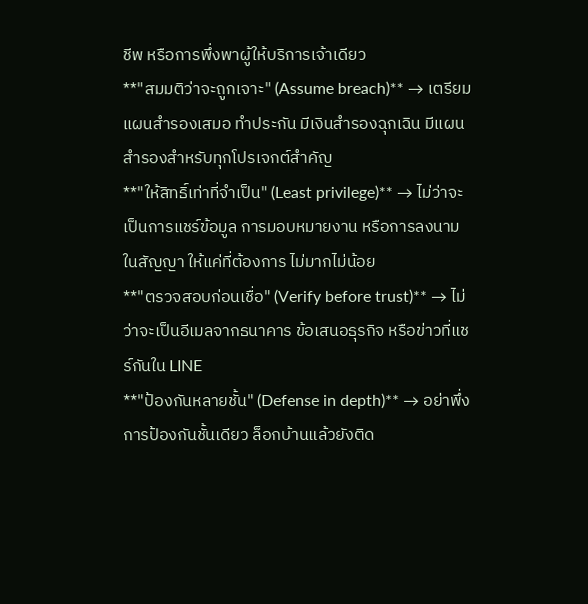ชีพ หรือการพึ่งพาผู้ให้บริการเจ้าเดียว
**"สมมติว่าจะถูกเจาะ" (Assume breach)** → เตรียมแผนสำรองเสมอ ทำประกัน มีเงินสำรองฉุกเฉิน มีแผนสำรองสำหรับทุกโปรเจกต์สำคัญ
**"ให้สิทธิ์เท่าที่จำเป็น" (Least privilege)** → ไม่ว่าจะเป็นการแชร์ข้อมูล การมอบหมายงาน หรือการลงนามในสัญญา ให้แค่ที่ต้องการ ไม่มากไม่น้อย
**"ตรวจสอบก่อนเชื่อ" (Verify before trust)** → ไม่ว่าจะเป็นอีเมลจากธนาคาร ข้อเสนอธุรกิจ หรือข่าวที่แชร์กันใน LINE
**"ป้องกันหลายชั้น" (Defense in depth)** → อย่าพึ่งการป้องกันชั้นเดียว ล็อกบ้านแล้วยังติด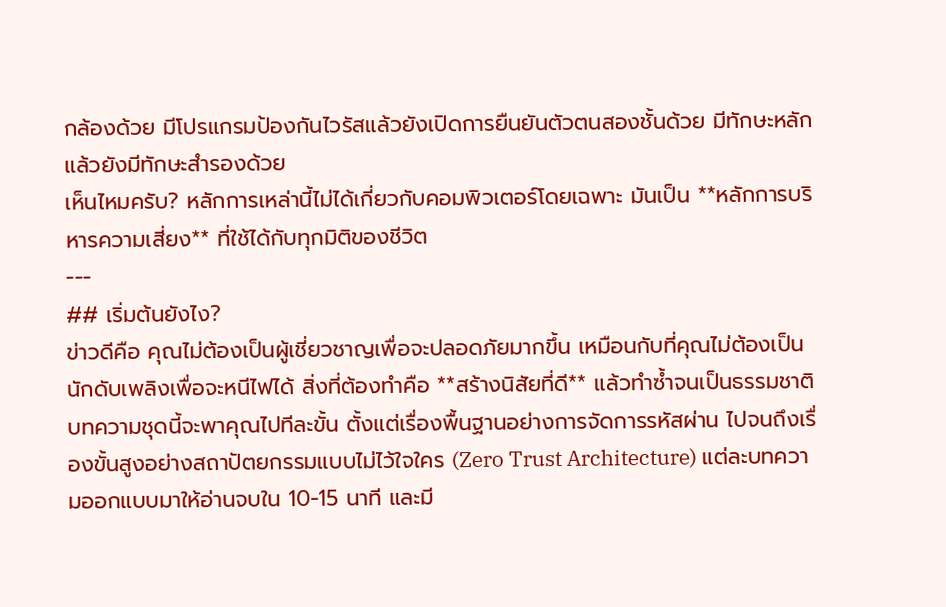กล้องด้วย มีโปรแกรมป้องกันไวรัสแล้วยังเปิดการยืนยันตัวตนสองชั้นด้วย มีทักษะหลักแล้วยังมีทักษะสำรองด้วย
เห็นไหมครับ? หลักการเหล่านี้ไม่ได้เกี่ยวกับคอมพิวเตอร์โดยเฉพาะ มันเป็น **หลักการบริหารความเสี่ยง** ที่ใช้ได้กับทุกมิติของชีวิต
---
## เริ่มต้นยังไง?
ข่าวดีคือ คุณไม่ต้องเป็นผู้เชี่ยวชาญเพื่อจะปลอดภัยมากขึ้น เหมือนกับที่คุณไม่ต้องเป็นนักดับเพลิงเพื่อจะหนีไฟได้ สิ่งที่ต้องทำคือ **สร้างนิสัยที่ดี** แล้วทำซ้ำจนเป็นธรรมชาติ
บทความชุดนี้จะพาคุณไปทีละขั้น ตั้งแต่เรื่องพื้นฐานอย่างการจัดการรหัสผ่าน ไปจนถึงเรื่องขั้นสูงอย่างสถาปัตยกรรมแบบไม่ไว้ใจใคร (Zero Trust Architecture) แต่ละบทความออกแบบมาให้อ่านจบใน 10-15 นาที และมี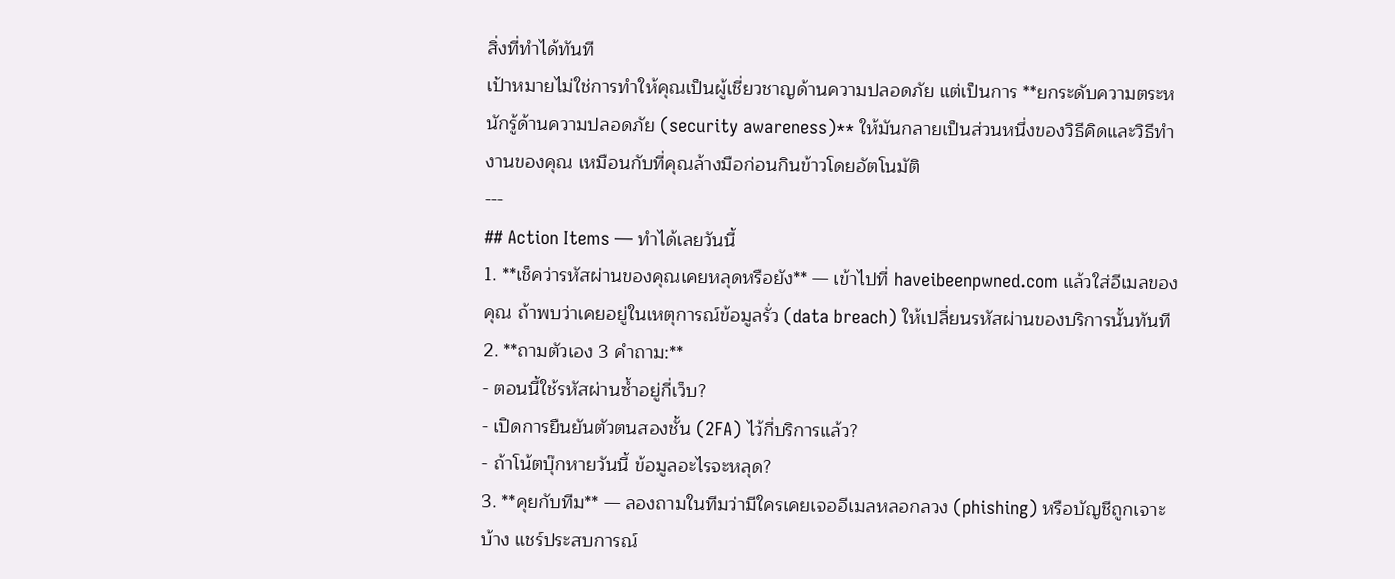สิ่งที่ทำได้ทันที
เป้าหมายไม่ใช่การทำให้คุณเป็นผู้เชี่ยวชาญด้านความปลอดภัย แต่เป็นการ **ยกระดับความตระหนักรู้ด้านความปลอดภัย (security awareness)** ให้มันกลายเป็นส่วนหนึ่งของวิธีคิดและวิธีทำงานของคุณ เหมือนกับที่คุณล้างมือก่อนกินข้าวโดยอัตโนมัติ
---
## Action Items — ทำได้เลยวันนี้
1. **เช็คว่ารหัสผ่านของคุณเคยหลุดหรือยัง** — เข้าไปที่ haveibeenpwned.com แล้วใส่อีเมลของคุณ ถ้าพบว่าเคยอยู่ในเหตุการณ์ข้อมูลรั่ว (data breach) ให้เปลี่ยนรหัสผ่านของบริการนั้นทันที
2. **ถามตัวเอง 3 คำถาม:**
- ตอนนี้ใช้รหัสผ่านซ้ำอยู่กี่เว็บ?
- เปิดการยืนยันตัวตนสองชั้น (2FA) ไว้กี่บริการแล้ว?
- ถ้าโน้ตบุ๊กหายวันนี้ ข้อมูลอะไรจะหลุด?
3. **คุยกับทีม** — ลองถามในทีมว่ามีใครเคยเจออีเมลหลอกลวง (phishing) หรือบัญชีถูกเจาะบ้าง แชร์ประสบการณ์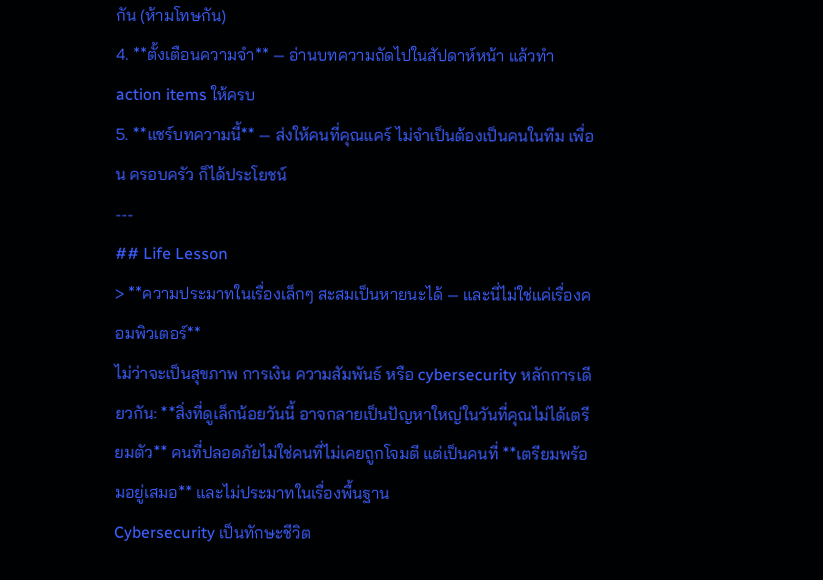กัน (ห้ามโทษกัน)
4. **ตั้งเตือนความจำ** — อ่านบทความถัดไปในสัปดาห์หน้า แล้วทำ action items ให้ครบ
5. **แชร์บทความนี้** — ส่งให้คนที่คุณแคร์ ไม่จำเป็นต้องเป็นคนในทีม เพื่อน ครอบครัว ก็ได้ประโยชน์
---
## Life Lesson
> **ความประมาทในเรื่องเล็กๆ สะสมเป็นหายนะได้ — และนี่ไม่ใช่แค่เรื่องคอมพิวเตอร์**
ไม่ว่าจะเป็นสุขภาพ การเงิน ความสัมพันธ์ หรือ cybersecurity หลักการเดียวกัน: **สิ่งที่ดูเล็กน้อยวันนี้ อาจกลายเป็นปัญหาใหญ่ในวันที่คุณไม่ได้เตรียมตัว** คนที่ปลอดภัยไม่ใช่คนที่ไม่เคยถูกโจมตี แต่เป็นคนที่ **เตรียมพร้อมอยู่เสมอ** และไม่ประมาทในเรื่องพื้นฐาน
Cybersecurity เป็นทักษะชีวิต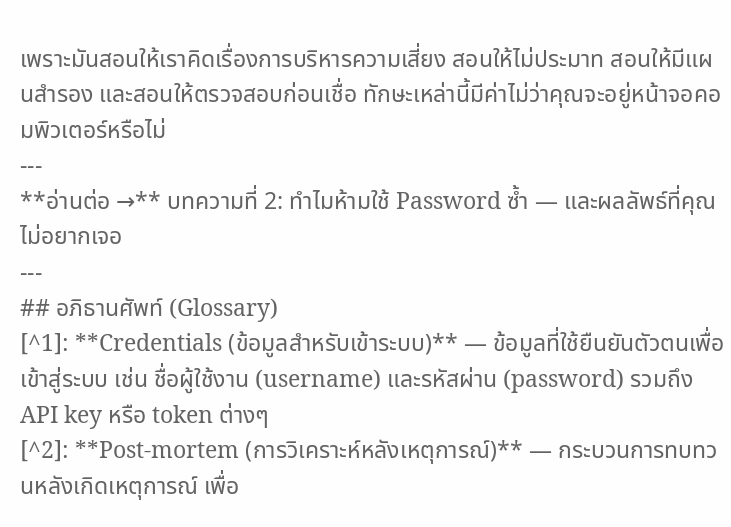เพราะมันสอนให้เราคิดเรื่องการบริหารความเสี่ยง สอนให้ไม่ประมาท สอนให้มีแผนสำรอง และสอนให้ตรวจสอบก่อนเชื่อ ทักษะเหล่านี้มีค่าไม่ว่าคุณจะอยู่หน้าจอคอมพิวเตอร์หรือไม่
---
**อ่านต่อ →** บทความที่ 2: ทำไมห้ามใช้ Password ซ้ำ — และผลลัพธ์ที่คุณไม่อยากเจอ
---
## อภิธานศัพท์ (Glossary)
[^1]: **Credentials (ข้อมูลสำหรับเข้าระบบ)** — ข้อมูลที่ใช้ยืนยันตัวตนเพื่อเข้าสู่ระบบ เช่น ชื่อผู้ใช้งาน (username) และรหัสผ่าน (password) รวมถึง API key หรือ token ต่างๆ
[^2]: **Post-mortem (การวิเคราะห์หลังเหตุการณ์)** — กระบวนการทบทวนหลังเกิดเหตุการณ์ เพื่อ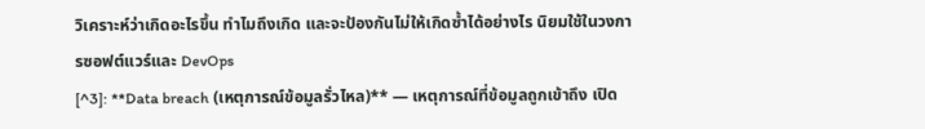วิเคราะห์ว่าเกิดอะไรขึ้น ทำไมถึงเกิด และจะป้องกันไม่ให้เกิดซ้ำได้อย่างไร นิยมใช้ในวงการซอฟต์แวร์และ DevOps
[^3]: **Data breach (เหตุการณ์ข้อมูลรั่วไหล)** — เหตุการณ์ที่ข้อมูลถูกเข้าถึง เปิด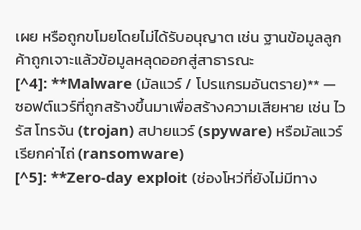เผย หรือถูกขโมยโดยไม่ได้รับอนุญาต เช่น ฐานข้อมูลลูกค้าถูกเจาะแล้วข้อมูลหลุดออกสู่สาธารณะ
[^4]: **Malware (มัลแวร์ / โปรแกรมอันตราย)** — ซอฟต์แวร์ที่ถูกสร้างขึ้นมาเพื่อสร้างความเสียหาย เช่น ไวรัส โทรจัน (trojan) สปายแวร์ (spyware) หรือมัลแวร์เรียกค่าไถ่ (ransomware)
[^5]: **Zero-day exploit (ช่องโหว่ที่ยังไม่มีทาง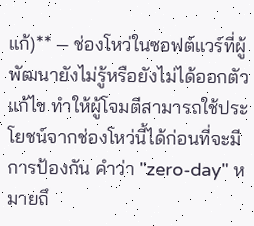แก้)** — ช่องโหว่ในซอฟต์แวร์ที่ผู้พัฒนายังไม่รู้หรือยังไม่ได้ออกตัวแก้ไข ทำให้ผู้โจมตีสามารถใช้ประโยชน์จากช่องโหว่นี้ได้ก่อนที่จะมีการป้องกัน คำว่า "zero-day" หมายถึ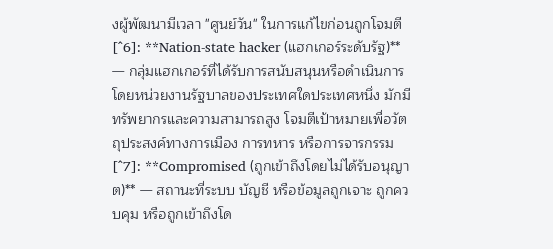งผู้พัฒนามีเวลา "ศูนย์วัน" ในการแก้ไขก่อนถูกโจมตี
[^6]: **Nation-state hacker (แฮกเกอร์ระดับรัฐ)** — กลุ่มแฮกเกอร์ที่ได้รับการสนับสนุนหรือดำเนินการโดยหน่วยงานรัฐบาลของประเทศใดประเทศหนึ่ง มักมีทรัพยากรและความสามารถสูง โจมตีเป้าหมายเพื่อวัตถุประสงค์ทางการเมือง การทหาร หรือการจารกรรม
[^7]: **Compromised (ถูกเข้าถึงโดยไม่ได้รับอนุญาต)** — สถานะที่ระบบ บัญชี หรือข้อมูลถูกเจาะ ถูกควบคุม หรือถูกเข้าถึงโด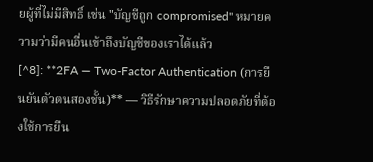ยผู้ที่ไม่มีสิทธิ์ เช่น "บัญชีถูก compromised" หมายความว่ามีคนอื่นเข้าถึงบัญชีของเราได้แล้ว
[^8]: **2FA — Two-Factor Authentication (การยืนยันตัวตนสองชั้น)** — วิธีรักษาความปลอดภัยที่ต้องใช้การยืน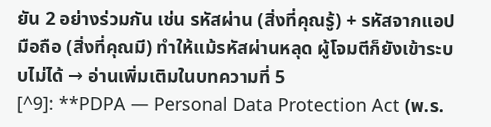ยัน 2 อย่างร่วมกัน เช่น รหัสผ่าน (สิ่งที่คุณรู้) + รหัสจากแอปมือถือ (สิ่งที่คุณมี) ทำให้แม้รหัสผ่านหลุด ผู้โจมตีก็ยังเข้าระบบไม่ได้ → อ่านเพิ่มเติมในบทความที่ 5
[^9]: **PDPA — Personal Data Protection Act (พ.ร.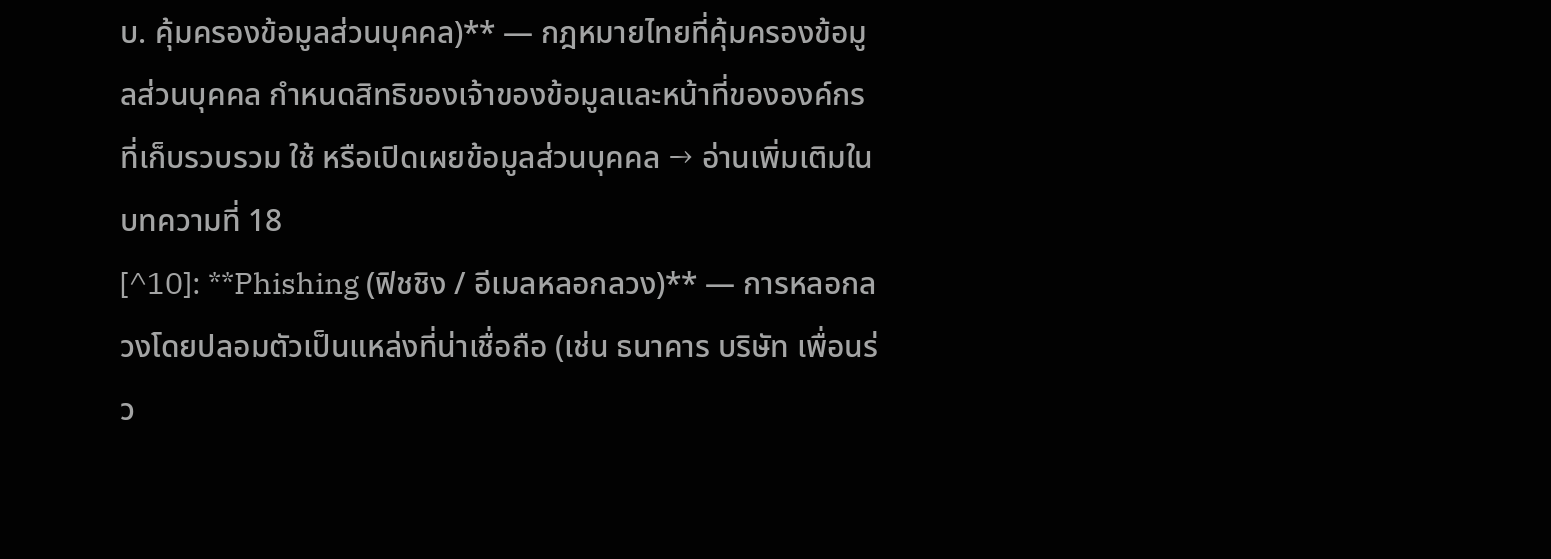บ. คุ้มครองข้อมูลส่วนบุคคล)** — กฎหมายไทยที่คุ้มครองข้อมูลส่วนบุคคล กำหนดสิทธิของเจ้าของข้อมูลและหน้าที่ขององค์กรที่เก็บรวบรวม ใช้ หรือเปิดเผยข้อมูลส่วนบุคคล → อ่านเพิ่มเติมในบทความที่ 18
[^10]: **Phishing (ฟิชชิง / อีเมลหลอกลวง)** — การหลอกลวงโดยปลอมตัวเป็นแหล่งที่น่าเชื่อถือ (เช่น ธนาคาร บริษัท เพื่อนร่ว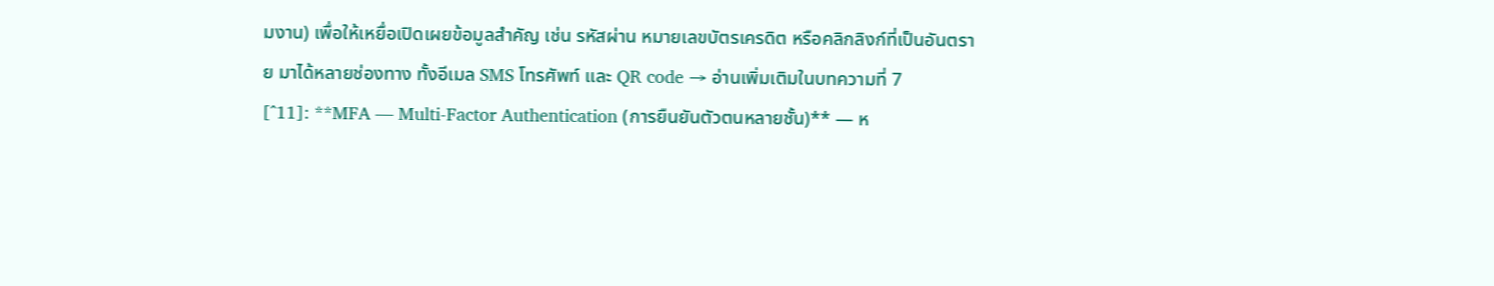มงาน) เพื่อให้เหยื่อเปิดเผยข้อมูลสำคัญ เช่น รหัสผ่าน หมายเลขบัตรเครดิต หรือคลิกลิงก์ที่เป็นอันตราย มาได้หลายช่องทาง ทั้งอีเมล SMS โทรศัพท์ และ QR code → อ่านเพิ่มเติมในบทความที่ 7
[^11]: **MFA — Multi-Factor Authentication (การยืนยันตัวตนหลายชั้น)** — ห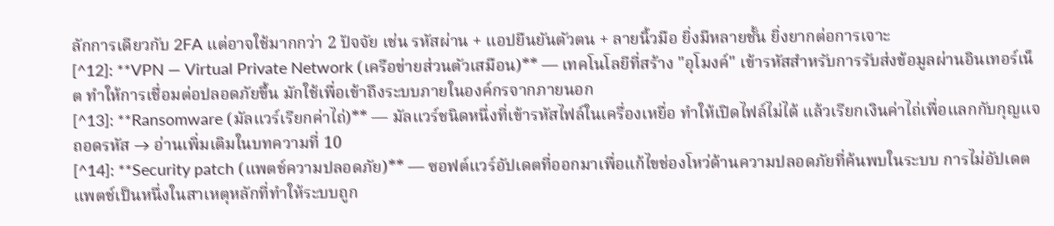ลักการเดียวกับ 2FA แต่อาจใช้มากกว่า 2 ปัจจัย เช่น รหัสผ่าน + แอปยืนยันตัวตน + ลายนิ้วมือ ยิ่งมีหลายชั้น ยิ่งยากต่อการเจาะ
[^12]: **VPN — Virtual Private Network (เครือข่ายส่วนตัวเสมือน)** — เทคโนโลยีที่สร้าง "อุโมงค์" เข้ารหัสสำหรับการรับส่งข้อมูลผ่านอินเทอร์เน็ต ทำให้การเชื่อมต่อปลอดภัยขึ้น มักใช้เพื่อเข้าถึงระบบภายในองค์กรจากภายนอก
[^13]: **Ransomware (มัลแวร์เรียกค่าไถ่)** — มัลแวร์ชนิดหนึ่งที่เข้ารหัสไฟล์ในเครื่องเหยื่อ ทำให้เปิดไฟล์ไม่ได้ แล้วเรียกเงินค่าไถ่เพื่อแลกกับกุญแจถอดรหัส → อ่านเพิ่มเติมในบทความที่ 10
[^14]: **Security patch (แพตช์ความปลอดภัย)** — ซอฟต์แวร์อัปเดตที่ออกมาเพื่อแก้ไขช่องโหว่ด้านความปลอดภัยที่ค้นพบในระบบ การไม่อัปเดตแพตช์เป็นหนึ่งในสาเหตุหลักที่ทำให้ระบบถูก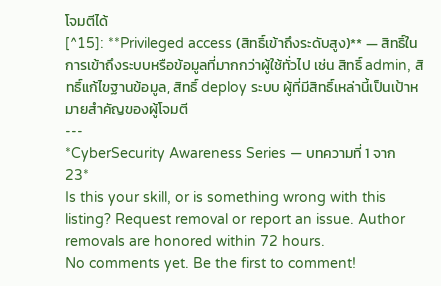โจมตีได้
[^15]: **Privileged access (สิทธิ์เข้าถึงระดับสูง)** — สิทธิ์ในการเข้าถึงระบบหรือข้อมูลที่มากกว่าผู้ใช้ทั่วไป เช่น สิทธิ์ admin, สิทธิ์แก้ไขฐานข้อมูล, สิทธิ์ deploy ระบบ ผู้ที่มีสิทธิ์เหล่านี้เป็นเป้าหมายสำคัญของผู้โจมตี
---
*CyberSecurity Awareness Series — บทความที่ 1 จาก 23*
Is this your skill, or is something wrong with this listing? Request removal or report an issue. Author removals are honored within 72 hours.
No comments yet. Be the first to comment!